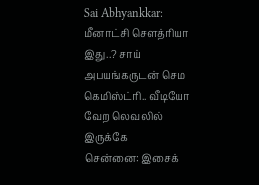Sai Abhyankkar: மீனாட்சி சௌத்ரியா இது..? சாய் அபயங்கருடன் செம கெமிஸ்ட்ரி.. வீடியோ வேற லெவலில் இருக்கே
சென்னை: இசைக்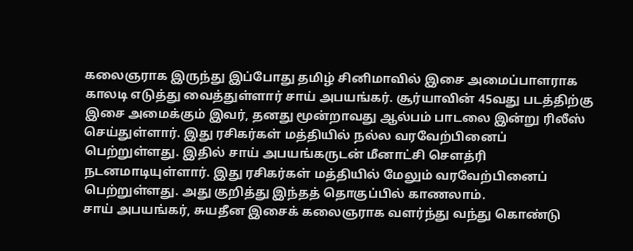கலைஞராக இருந்து இப்போது தமிழ் சினிமாவில் இசை அமைப்பாளராக காலடி எடுத்து வைத்துள்ளார் சாய் அபயங்கர். சூர்யாவின் 45வது படத்திற்கு இசை அமைக்கும் இவர், தனது மூன்றாவது ஆல்பம் பாடலை இன்று ரிலீஸ் செய்துள்ளார். இது ரசிகர்கள் மத்தியில் நல்ல வரவேற்பினைப் பெற்றுள்ளது. இதில் சாய் அபயங்கருடன் மீனாட்சி சௌத்ரி நடனமாடியுள்ளார். இது ரசிகர்கள் மத்தியில் மேலும் வரவேற்பினைப் பெற்றுள்ளது. அது குறித்து இந்தத் தொகுப்பில் காணலாம்.
சாய் அபயங்கர், சுயதீன இசைக் கலைஞராக வளர்ந்து வந்து கொண்டு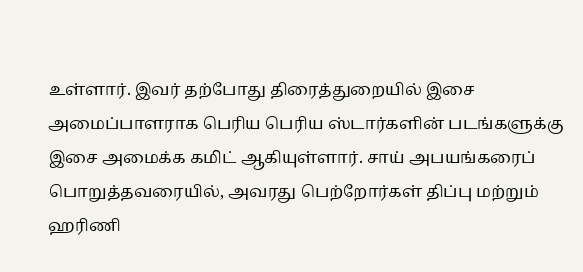உள்ளார். இவர் தற்போது திரைத்துறையில் இசை அமைப்பாளராக பெரிய பெரிய ஸ்டார்களின் படங்களுக்கு இசை அமைக்க கமிட் ஆகியுள்ளார். சாய் அபயங்கரைப் பொறுத்தவரையில், அவரது பெற்றோர்கள் திப்பு மற்றும் ஹரிணி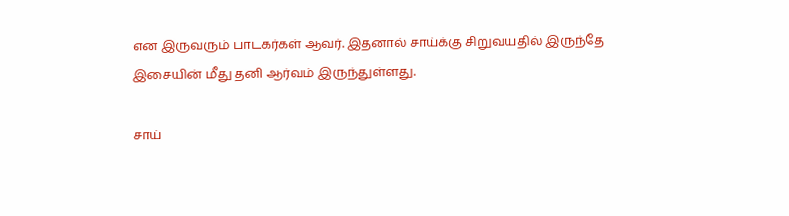என இருவரும் பாடகர்கள் ஆவர். இதனால் சாய்க்கு சிறுவயதில் இருந்தே இசையின் மீது தனி ஆர்வம் இருந்துள்ளது.

சாய்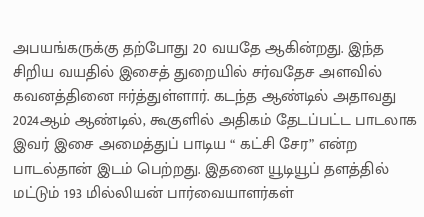அபயங்கருக்கு தற்போது 20 வயதே ஆகின்றது. இந்த சிறிய வயதில் இசைத் துறையில் சர்வதேச அளவில் கவனத்தினை ஈர்த்துள்ளார். கடந்த ஆண்டில் அதாவது 2024ஆம் ஆண்டில், கூகுளில் அதிகம் தேடப்பட்ட பாடலாக இவர் இசை அமைத்துப் பாடிய “ கட்சி சேர” என்ற பாடல்தான் இடம் பெற்றது. இதனை யூடியூப் தளத்தில் மட்டும் 193 மில்லியன் பார்வையாளர்கள்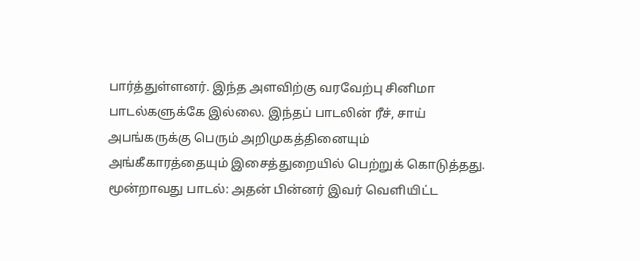பார்த்துள்ளனர். இந்த அளவிற்கு வரவேற்பு சினிமா பாடல்களுக்கே இல்லை. இந்தப் பாடலின் ரீச், சாய் அபங்கருக்கு பெரும் அறிமுகத்தினையும் அங்கீகாரத்தையும் இசைத்துறையில் பெற்றுக் கொடுத்தது.
மூன்றாவது பாடல்: அதன் பின்னர் இவர் வெளியிட்ட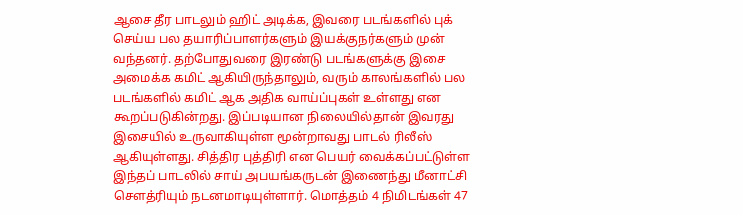ஆசை தீர பாடலும் ஹிட் அடிக்க, இவரை படங்களில் புக் செய்ய பல தயாரிப்பாளர்களும் இயக்குநர்களும் முன் வந்தனர். தற்போதுவரை இரண்டு படங்களுக்கு இசை அமைக்க கமிட் ஆகியிருந்தாலும், வரும் காலங்களில் பல படங்களில் கமிட் ஆக அதிக வாய்ப்புகள் உள்ளது என கூறப்படுகின்றது. இப்படியான நிலையில்தான் இவரது இசையில் உருவாகியுள்ள மூன்றாவது பாடல் ரிலீஸ் ஆகியுள்ளது. சித்திர புத்திரி என பெயர் வைக்கப்பட்டுள்ள இந்தப் பாடலில் சாய் அபயங்கருடன் இணைந்து மீனாட்சி சௌத்ரியும் நடனமாடியுள்ளார். மொத்தம் 4 நிமிடங்கள் 47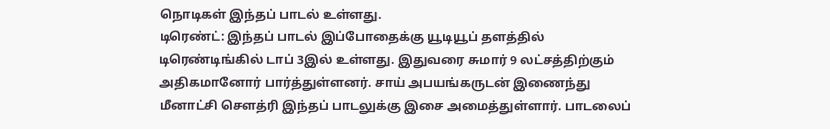நொடிகள் இந்தப் பாடல் உள்ளது.
டிரெண்ட்: இந்தப் பாடல் இப்போதைக்கு யூடியூப் தளத்தில் டிரெண்டிங்கில் டாப் 3இல் உள்ளது. இதுவரை சுமார் 9 லட்சத்திற்கும் அதிகமானோர் பார்த்துள்ளனர். சாய் அபயங்கருடன் இணைந்து மீனாட்சி சௌத்ரி இந்தப் பாடலுக்கு இசை அமைத்துள்ளார். பாடலைப்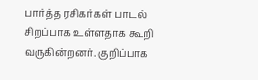பார்த்த ரசிகர்கள் பாடல் சிறப்பாக உள்ளதாக கூறி வருகின்றனர். குறிப்பாக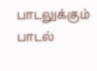பாடலுக்கும் பாடல்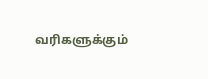வரிகளுக்கும்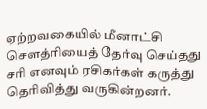ஏற்றவகையில் மீனாட்சி சௌத்ரியைத் தேர்வு செய்தது சரி எனவும் ரசிகர்கள் கருத்து தெரிவித்து வருகின்றனர்.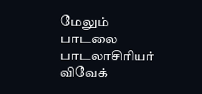மேலும் பாடலை பாடலாசிரியர் விவேக்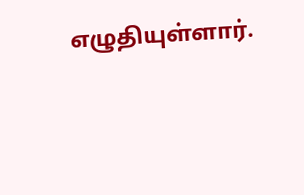எழுதியுள்ளார்.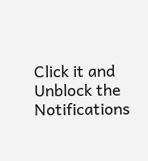Click it and Unblock the Notifications